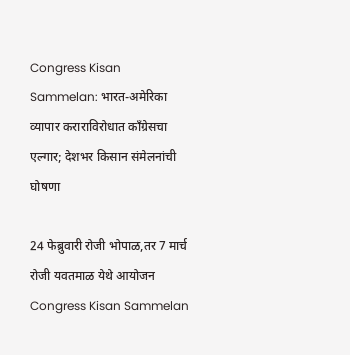Congress Kisan Sammelan: भारत-अमेरिका व्यापार कराराविरोधात काँग्रेसचा एल्गार; देशभर किसान संमेलनांची घोषणा

24 फेब्रुवारी रोजी भोपाळ,तर 7 मार्च रोजी यवतमाळ येथे आयोजन
Congress Kisan Sammelan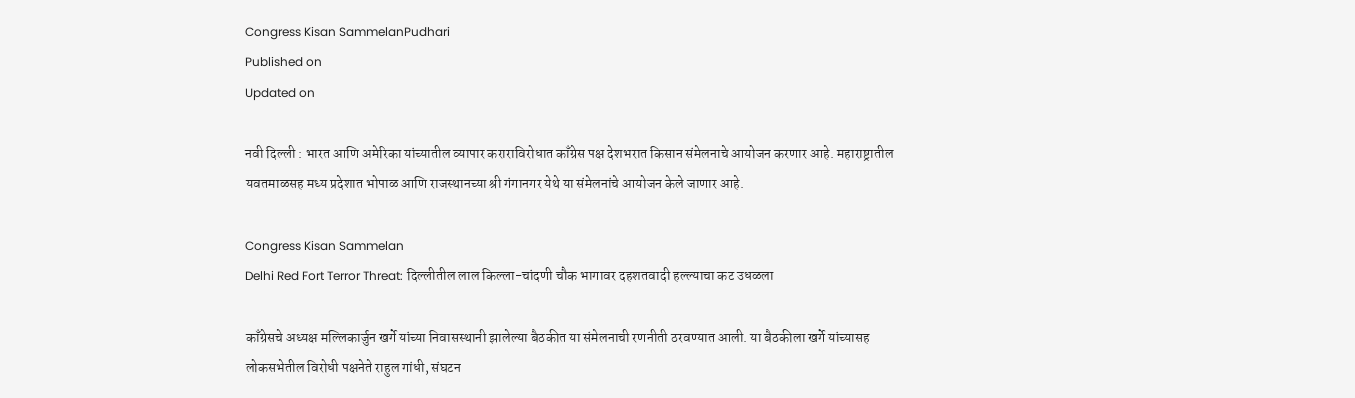Congress Kisan SammelanPudhari
Published on
Updated on

नवी दिल्ली : भारत आणि अमेरिका यांच्यातील व्यापार कराराविरोधात काँग्रेस पक्ष देशभरात किसान संमेलनाचे आयोजन करणार आहे. महाराष्ट्रातील यवतमाळसह मध्य प्रदेशात भोपाळ आणि राजस्थानच्या श्री गंगानगर येथे या संमेलनांचे आयोजन केले जाणार आहे.

Congress Kisan Sammelan
Delhi Red Fort Terror Threat: दिल्लीतील लाल किल्ला-चांदणी चौक भागावर दहशतवादी हल्ल्याचा कट उधळला

काँग्रेसचे अध्यक्ष मल्लिकार्जुन खर्गे यांच्या निवासस्थानी झालेल्या बैठकीत या संमेलनाची रणनीती ठरवण्यात आली. या बैठकीला खर्गे यांच्यासह लोकसभेतील विरोधी पक्षनेते राहुल गांधी, संघटन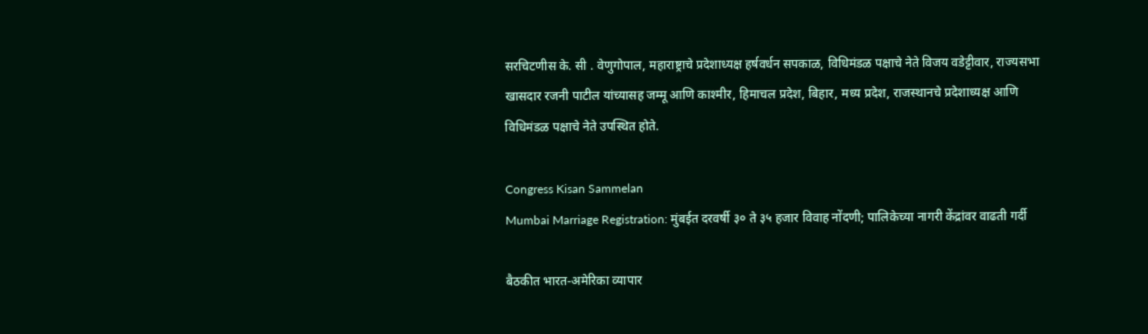सरचिटणीस के. सी . वेणुगोपाल, महाराष्ट्राचे प्रदेशाध्यक्ष हर्षवर्धन सपकाळ, विधिमंडळ पक्षाचे नेते विजय वडेट्टीवार, राज्यसभा खासदार रजनी पाटील यांच्यासह जम्मू आणि काश्मीर, हिमाचल प्रदेश, बिहार, मध्य प्रदेश, राजस्थानचे प्रदेशाध्यक्ष आणि विधिमंडळ पक्षाचे नेते उपस्थित होते.

Congress Kisan Sammelan
Mumbai Marriage Registration: मुंबईत दरवर्षी ३० ते ३५ हजार विवाह नोंदणी; पालिकेच्या नागरी केंद्रांवर वाढती गर्दी

बैठकीत भारत-अमेरिका व्यापार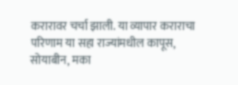करारावर चर्चा झाली. या व्यापार कराराचा परिणाम या सहा राज्यांमधील कापूस, सोयाबीन, मका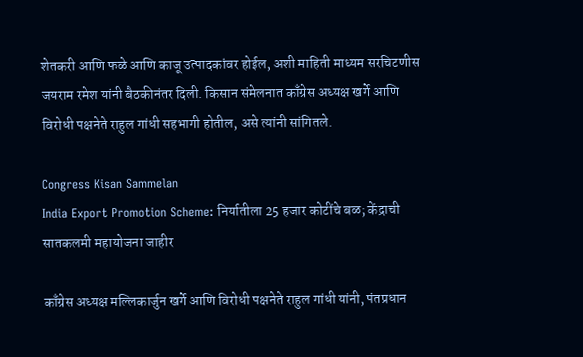शेतकरी आणि फळे आणि काजू उत्पादकांवर होईल, अशी माहिती माध्यम सरचिटणीस जयराम रमेश यांनी बैठकीनंतर दिली. किसान संमेलनात काँग्रेस अध्यक्ष खर्गे आणि विरोधी पक्षनेते राहुल गांधी सहभागी होतील, असे त्यांनी सांगितले.

Congress Kisan Sammelan
India Export Promotion Scheme: निर्यातीला 25 हजार कोटींचे बळ; केंद्राची सातकलमी महायोजना जाहीर

काँग्रेस अध्यक्ष मल्लिकार्जुन खर्गे आणि विरोधी पक्षनेते राहुल गांधी यांनी, पंतप्रधान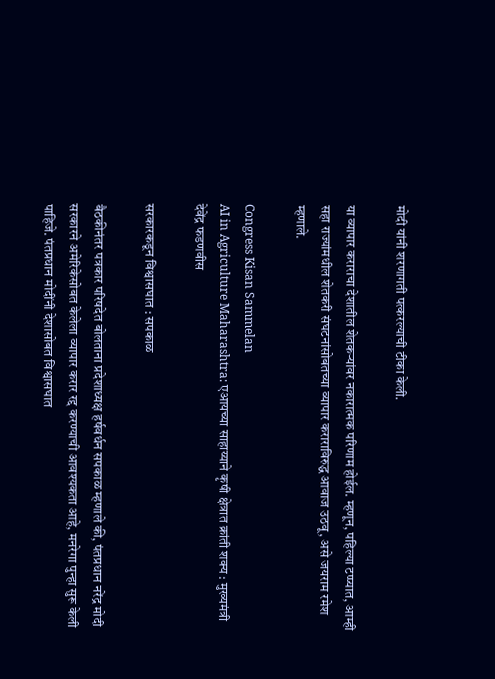मोदी यांनी शरणागती पत्करल्याची टीका केली.

या व्यापार कराराचा देशातील शेतकऱ्यांवर नकारात्मक परिणाम होईल. म्हणून, पहिल्या टप्प्यात, आम्ही सहा राज्यांमधील शेतकरी संघटनांसोबतच्या व्यापार कराराविरुद्ध आवाज उठवू, असे जयराम रमेश म्हणाले.

Congress Kisan Sammelan
AI in Agriculture Maharashtra: एआयच्या साहाय्याने कृषी क्षेत्रात क्रांती शक्य : मुख्यमंत्री देवेंद्र फडणवीस

सरकारकडून विश्वासघात : सपकाळ

बैठकीनंतर पत्रकार परिषदेत बोलताना प्रदेशाध्यक्ष हर्षवर्धन सपकाळ म्हणाले की, पंतप्रधान नरेंद्र मोदी सरकारने अमेरिकेसोबत केलेला व्यापार करार रद्द करण्याची आवश्यकता आहे, मनरेगा पुन्हा सुरू केली पाहिजे. पंतप्रधान मोदींनी देशासोबत विश्वासघात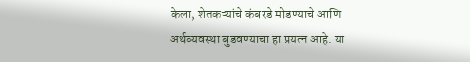केला, शेतकऱ्यांचे कंबरडे मोडण्याचे आणि अर्थव्यवस्था बुडवण्याचा हा प्रयत्न आहे. या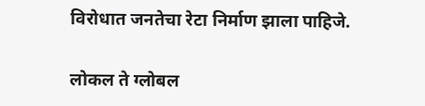विरोधात जनतेचा रेटा निर्माण झाला पाहिजे.

लोकल ते ग्लोबल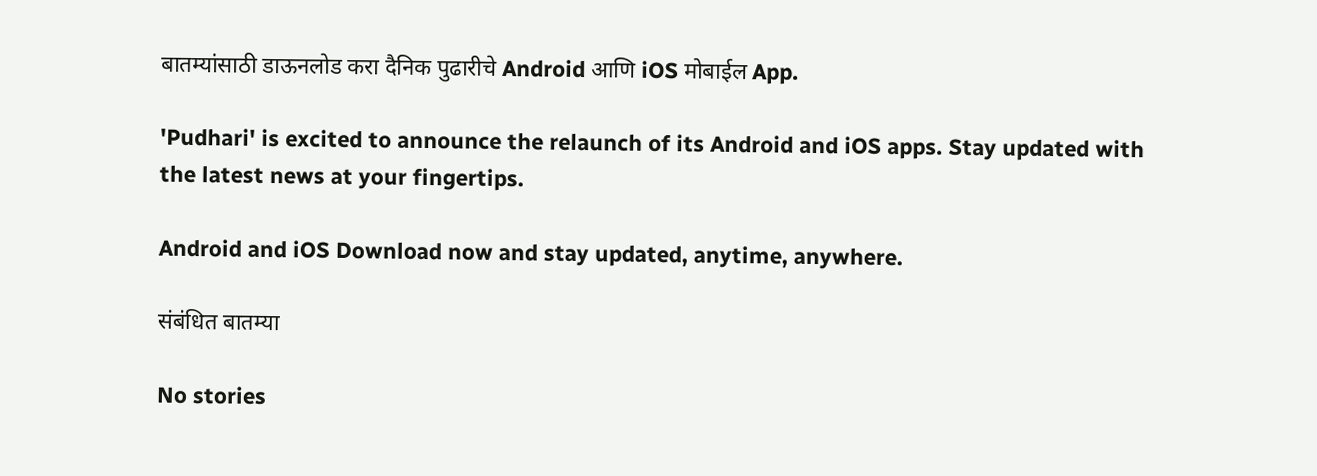बातम्यांसाठी डाऊनलोड करा दैनिक पुढारीचे Android आणि iOS मोबाईल App.

'Pudhari' is excited to announce the relaunch of its Android and iOS apps. Stay updated with the latest news at your fingertips.

Android and iOS Download now and stay updated, anytime, anywhere.

संबंधित बातम्या

No stories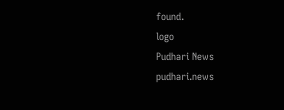found.
logo
Pudhari News
pudhari.news